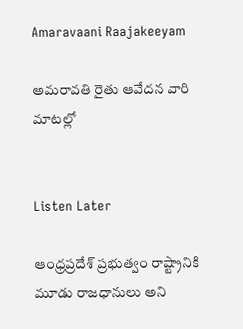Amaravaani Raajakeeyam

అమరావతి రైతు ఆవేదన వారి మాటల్లో


Listen Later

ఆంధ్రప్రదేశ్ ప్రభుత్వం రాష్ట్రానికి మూడు రాజధానులు అని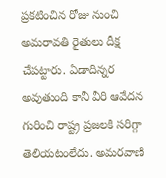ప్రకటించిన రోజు నుంచి అమరావతి రైతులు దీక్ష చేపట్టారు. ఏడాదిన్నర అవుతుంది కానీ వీరి ఆవేదన గురించి రాష్ట్ర ప్రజలకి సరిగ్గా తెలియటంలేదు. అమరవాణి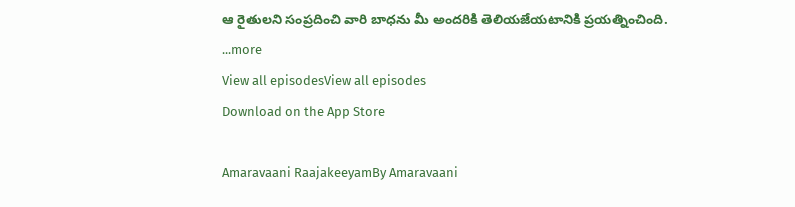ఆ రైతులని సంప్రదించి వారి బాధను మీ అందరికి తెలియజేయటానికి ప్రయత్నించింది.
...more
View all episodesView all episodes
Download on the App Store

Amaravaani RaajakeeyamBy Amaravaani